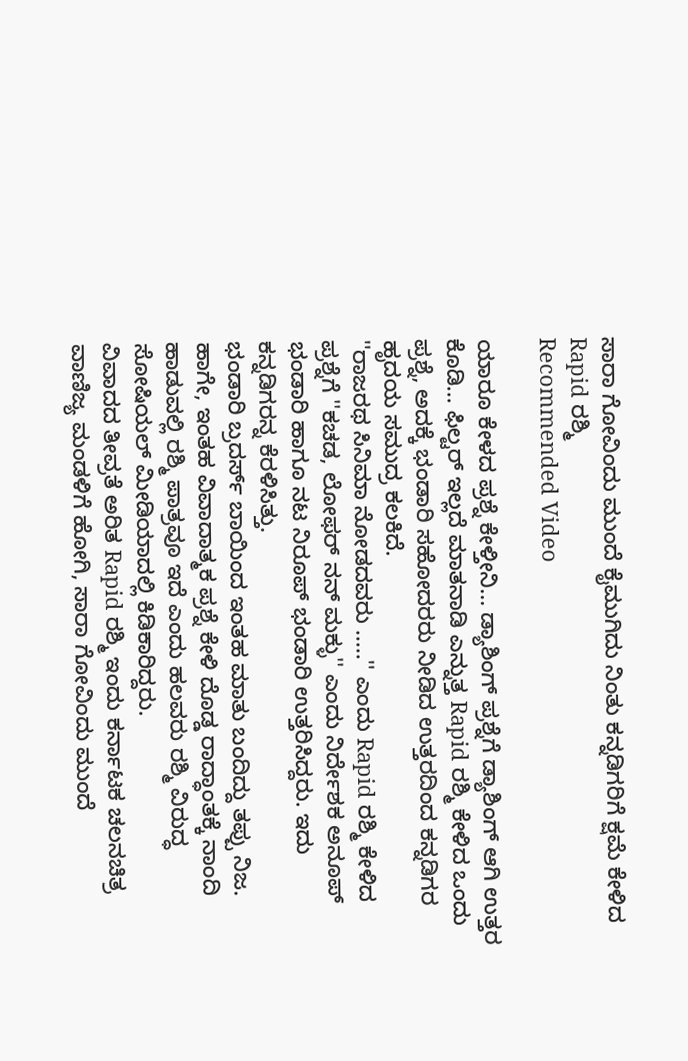ಸಾರಾ ಗೋವಿಂದು ಮುಂದೆ ಕೈಮುಗಿದು ನಿಂತು ಕನ್ನಡಿಗರಿಗೆ ಕ್ಷಮೆ ಕೇಳಿದ Rapid ರಶ್ಮಿ
Recommended Video

ಯಾರೂ ಕೇಳದ ಪ್ರಶ್ನೆ ಕೇಳ್ತೀನಿ... ಡ್ಯಾಶಿಂಗ್ ಪ್ರಶ್ನೆಗೆ ಡ್ಯಾಶಿಂಗ್ ಆಗಿ ಉತ್ತರ ಕೊಡಿ... ಫಿಲ್ಟರ್ ಇಲ್ಲದೆ ಮಾತನಾಡಿ ಎನ್ನುತ್ತ Rapid ರಶ್ಮಿ ಕೇಳಿದ ಒಂದು ಪ್ರಶ್ನೆ, ಅದಕ್ಕೆ ಭಂಡಾರಿ ಸಹೋದರರು ನೀಡಿದ ಉತ್ತರದಿಂದ ಕನ್ನಡಿಗರ ಹೃದಯ ಸಮುದ್ರ ಕಲಕಿದೆ.
''ರಾಜರಥ ಸಿನಿಮಾ ನೋಡದವರು .....'' ಎಂದು Rapid ರಶ್ಮಿ ಕೇಳಿದ ಪ್ರಶ್ನೆಗೆ ''ಕಚಡ, ಲೋಫರ್ ನನ್ ಮಕ್ಳು'' ಎಂದು ನಿರ್ದೇಶಕ ಅನೂಪ್ ಭಂಡಾರಿ ಹಾಗೂ ನಟ ನಿರೂಪ್ ಭಂಡಾರಿ ಉತ್ತರಿಸಿದ್ದರು. ಇದು ಕನ್ನಡಿಗರನ್ನ ಕೆರಳಿಸಿತ್ತು.
ಭಂಡಾರಿ ಬ್ರದರ್ಸ್ ಬಾಯಿಂದ ಇಂತಹ ಮಾತು ಬಂದಿದ್ದು ತಪ್ಪು ನಿಜ. ಹಾಗೇ, ಇಂತಹ ವಿವಾದಾತ್ಮಕ ಪ್ರಶ್ನೆ ಕೇಳಿ ದೊಡ್ಡ ರಾದ್ಧಾಂತಕ್ಕೆ ನಾಂದಿ ಹಾಡುವಲ್ಲಿ ರಶ್ಮಿ ಪಾತ್ರವೂ ಇದೆ ಎಂದು ಹಲವರು ರಶ್ಮಿ ವಿರುದ್ಧ ಸೋಷಿಯಲ್ ಮೀಡಿಯಾದಲ್ಲಿ ಕಿಡಿಕಾರಿದ್ದರು.
ವಿವಾದದ ತೀವ್ರತೆ ಅರಿತ Rapid ರಶ್ಮಿ ಇಂದು ಕರ್ನಾಟಕ ಚಲನಚಿತ್ರ ವಾಣಿಜ್ಯ ಮಂಡಳಿಗೆ ಹೋಗಿ, ಸಾರಾ ಗೋವಿಂದು ಮುಂದೆ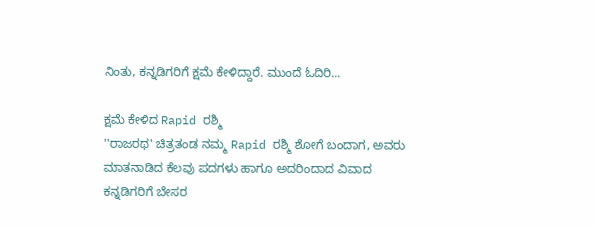ನಿಂತು, ಕನ್ನಡಿಗರಿಗೆ ಕ್ಷಮೆ ಕೇಳಿದ್ದಾರೆ. ಮುಂದೆ ಓದಿರಿ...

ಕ್ಷಮೆ ಕೇಳಿದ Rapid ರಶ್ಮಿ
''ರಾಜರಥ' ಚಿತ್ರತಂಡ ನಮ್ಮ Rapid ರಶ್ಮಿ ಶೋಗೆ ಬಂದಾಗ, ಅವರು ಮಾತನಾಡಿದ ಕೆಲವು ಪದಗಳು ಹಾಗೂ ಅದರಿಂದಾದ ವಿವಾದ ಕನ್ನಡಿಗರಿಗೆ ಬೇಸರ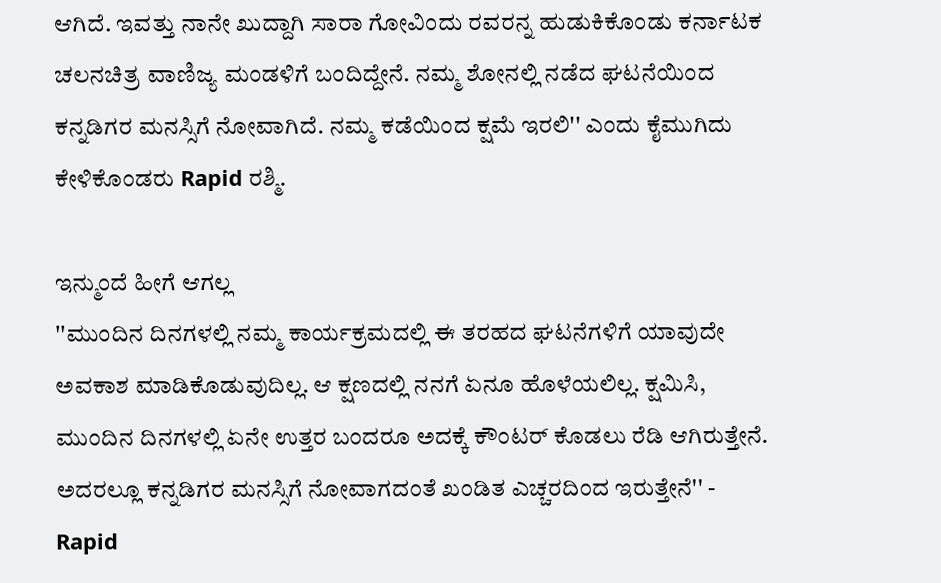ಆಗಿದೆ. ಇವತ್ತು ನಾನೇ ಖುದ್ದಾಗಿ ಸಾರಾ ಗೋವಿಂದು ರವರನ್ನ ಹುಡುಕಿಕೊಂಡು ಕರ್ನಾಟಕ ಚಲನಚಿತ್ರ ವಾಣಿಜ್ಯ ಮಂಡಳಿಗೆ ಬಂದಿದ್ದೇನೆ. ನಮ್ಮ ಶೋನಲ್ಲಿ ನಡೆದ ಘಟನೆಯಿಂದ ಕನ್ನಡಿಗರ ಮನಸ್ಸಿಗೆ ನೋವಾಗಿದೆ. ನಮ್ಮ ಕಡೆಯಿಂದ ಕ್ಷಮೆ ಇರಲಿ'' ಎಂದು ಕೈಮುಗಿದು ಕೇಳಿಕೊಂಡರು Rapid ರಶ್ಮಿ.

ಇನ್ಮುಂದೆ ಹೀಗೆ ಆಗಲ್ಲ
''ಮುಂದಿನ ದಿನಗಳಲ್ಲಿ ನಮ್ಮ ಕಾರ್ಯಕ್ರಮದಲ್ಲಿ ಈ ತರಹದ ಘಟನೆಗಳಿಗೆ ಯಾವುದೇ ಅವಕಾಶ ಮಾಡಿಕೊಡುವುದಿಲ್ಲ. ಆ ಕ್ಷಣದಲ್ಲಿ ನನಗೆ ಏನೂ ಹೊಳೆಯಲಿಲ್ಲ. ಕ್ಷಮಿಸಿ, ಮುಂದಿನ ದಿನಗಳಲ್ಲಿ ಏನೇ ಉತ್ತರ ಬಂದರೂ ಅದಕ್ಕೆ ಕೌಂಟರ್ ಕೊಡಲು ರೆಡಿ ಆಗಿರುತ್ತೇನೆ. ಅದರಲ್ಲೂ ಕನ್ನಡಿಗರ ಮನಸ್ಸಿಗೆ ನೋವಾಗದಂತೆ ಖಂಡಿತ ಎಚ್ಚರದಿಂದ ಇರುತ್ತೇನೆ'' - Rapid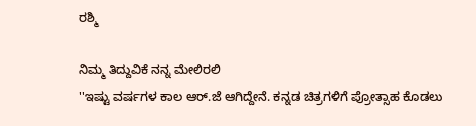ರಶ್ಮಿ

ನಿಮ್ಮ ತಿದ್ದುವಿಕೆ ನನ್ನ ಮೇಲಿರಲಿ
''ಇಷ್ಟು ವರ್ಷಗಳ ಕಾಲ ಆರ್.ಜೆ ಆಗಿದ್ದೇನೆ. ಕನ್ನಡ ಚಿತ್ರಗಳಿಗೆ ಪ್ರೋತ್ಸಾಹ ಕೊಡಲು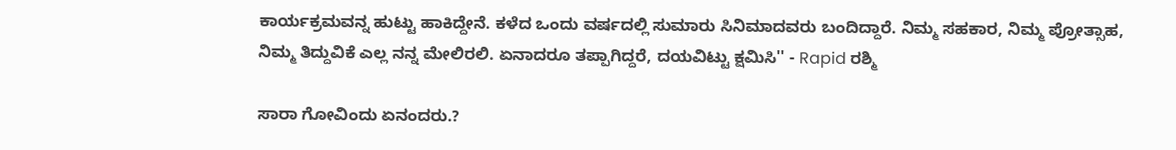ಕಾರ್ಯಕ್ರಮವನ್ನ ಹುಟ್ಟು ಹಾಕಿದ್ದೇನೆ. ಕಳೆದ ಒಂದು ವರ್ಷದಲ್ಲಿ ಸುಮಾರು ಸಿನಿಮಾದವರು ಬಂದಿದ್ದಾರೆ. ನಿಮ್ಮ ಸಹಕಾರ, ನಿಮ್ಮ ಪ್ರೋತ್ಸಾಹ, ನಿಮ್ಮ ತಿದ್ದುವಿಕೆ ಎಲ್ಲ ನನ್ನ ಮೇಲಿರಲಿ. ಏನಾದರೂ ತಪ್ಪಾಗಿದ್ದರೆ, ದಯವಿಟ್ಟು ಕ್ಷಮಿಸಿ'' - Rapid ರಶ್ಮಿ

ಸಾರಾ ಗೋವಿಂದು ಏನಂದರು.?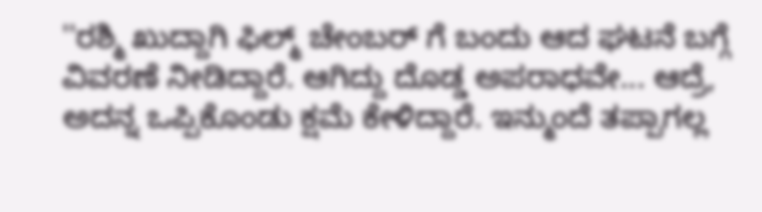''ರಶ್ಮಿ ಖುದ್ದಾಗಿ ಫಿಲ್ಮ್ ಚೇಂಬರ್ ಗೆ ಬಂದು ಆದ ಘಟನೆ ಬಗ್ಗೆ ವಿವರಣೆ ನೀಡಿದ್ದಾರೆ. ಆಗಿದ್ದು ದೊಡ್ಡ ಅಪರಾಧವೇ... ಆದ್ರೆ, ಅದನ್ನ ಒಪ್ಪಿಕೊಂಡು ಕ್ಷಮೆ ಕೇಳಿದ್ದಾರೆ. ಇನ್ಮುಂದೆ ತಪ್ಪಾಗಲ್ಲ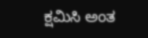ಕ್ಷಮಿಸಿ ಅಂತ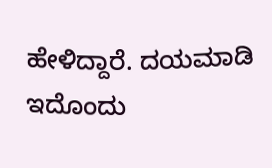ಹೇಳಿದ್ದಾರೆ. ದಯಮಾಡಿ ಇದೊಂದು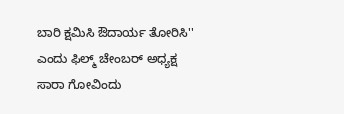ಬಾರಿ ಕ್ಷಮಿಸಿ ಔದಾರ್ಯ ತೋರಿಸಿ'' ಎಂದು ಫಿಲ್ಮ್ ಚೇಂಬರ್ ಅಧ್ಯಕ್ಷ ಸಾರಾ ಗೋವಿಂದು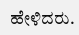ಹೇಳಿದರು.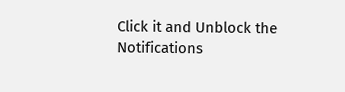Click it and Unblock the Notifications